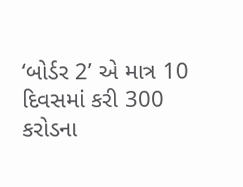‘બોર્ડર 2’ એ માત્ર 10 દિવસમાં કરી 300 કરોડના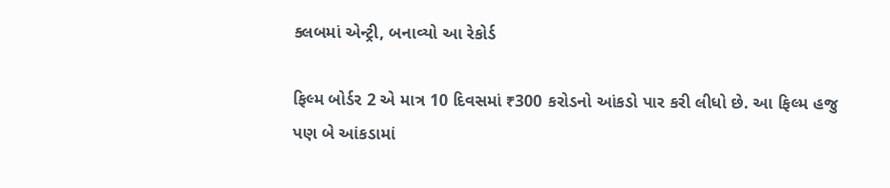ક્લબમાં એન્ટ્રી, બનાવ્યો આ રેકોર્ડ

ફિલ્મ બોર્ડર 2 એ માત્ર 10 દિવસમાં ₹300 કરોડનો આંકડો પાર કરી લીધો છે. આ ફિલ્મ હજુ પણ બે આંકડામાં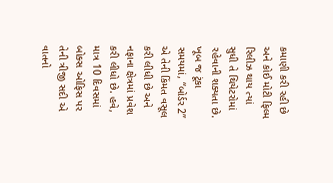કમાણી કરી રહી છે અને કોઈ મોટી ફિલ્મ રિલીઝ થાય ત્યાં સુધી તે થિયેટરોમાં રહેવાની શક્યતા છે. ખૂબ જ ટૂંકા સમયમાં, “બોર્ડર 2” એ તેની કિંમત વસૂલ કરી લીધી છે અને નફાના ક્ષેત્રમાં પ્રવેશ કરી લીધો છે. હવે, માત્ર 10 દિવસમાં બોક્સ ઓફિસ પર તેની ત્રીજી સદી એ વાતનો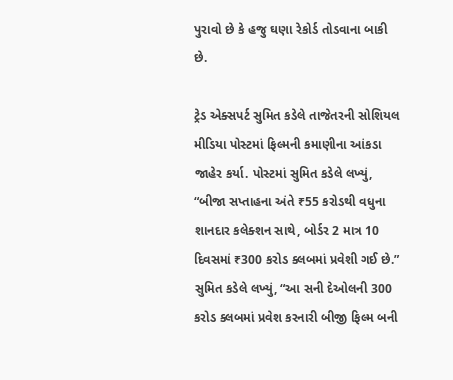પુરાવો છે કે હજુ ઘણા રેકોર્ડ તોડવાના બાકી છે.

ટ્રેડ એક્સપર્ટ સુમિત કડેલે તાજેતરની સોશિયલ મીડિયા પોસ્ટમાં ફિલ્મની કમાણીના આંકડા જાહેર કર્યા. પોસ્ટમાં સુમિત કડેલે લખ્યું, “બીજા સપ્તાહના અંતે ₹55 કરોડથી વધુના શાનદાર કલેક્શન સાથે, બોર્ડર 2 માત્ર 10 દિવસમાં ₹300 કરોડ ક્લબમાં પ્રવેશી ગઈ છે.” સુમિત કડેલે લખ્યું, “આ સની દેઓલની 300 કરોડ ક્લબમાં પ્રવેશ કરનારી બીજી ફિલ્મ બની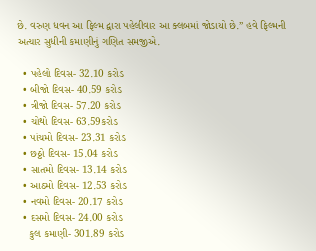છે. વરુણ ધવન આ ફિલ્મ દ્વારા પહેલીવાર આ ક્લબમાં જોડાયો છે.” હવે ફિલ્મની અત્યાર સુધીની કમાણીનું ગણિત સમજીએ.

  • પહેલો દિવસ- 32.10 કરોડ
  • બીજો દિવસ- 40.59 કરોડ
  • ત્રીજો દિવસ- 57.20 કરોડ
  • ચોથો દિવસ- 63.59કરોડ
  • પાંચમો દિવસ- 23.31 કરોડ
  • છઠ્ઠો દિવસ- 15.04 કરોડ
  • સાતમો દિવસ- 13.14 કરોડ
  • આઠમો દિવસ- 12.53 કરોડ
  • નવમો દિવસ- 20.17 કરોડ
  • દસમો દિવસ- 24.00 કરોડ
    કુલ કમાણી- 301.89 કરોડ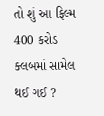તો શું આ ફિલ્મ 400 કરોડ ક્લબમાં સામેલ થઈ ગઈ ?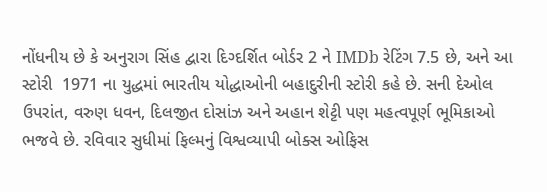નોંધનીય છે કે અનુરાગ સિંહ દ્વારા દિગ્દર્શિત બોર્ડર 2 ને IMDb રેટિંગ 7.5 છે, અને આ સ્ટોરી  1971 ના યુદ્ધમાં ભારતીય યોદ્ધાઓની બહાદુરીની સ્ટોરી કહે છે. સની દેઓલ ઉપરાંત, વરુણ ધવન, દિલજીત દોસાંઝ અને અહાન શેટ્ટી પણ મહત્વપૂર્ણ ભૂમિકાઓ ભજવે છે. રવિવાર સુધીમાં ફિલ્મનું વિશ્વવ્યાપી બોક્સ ઓફિસ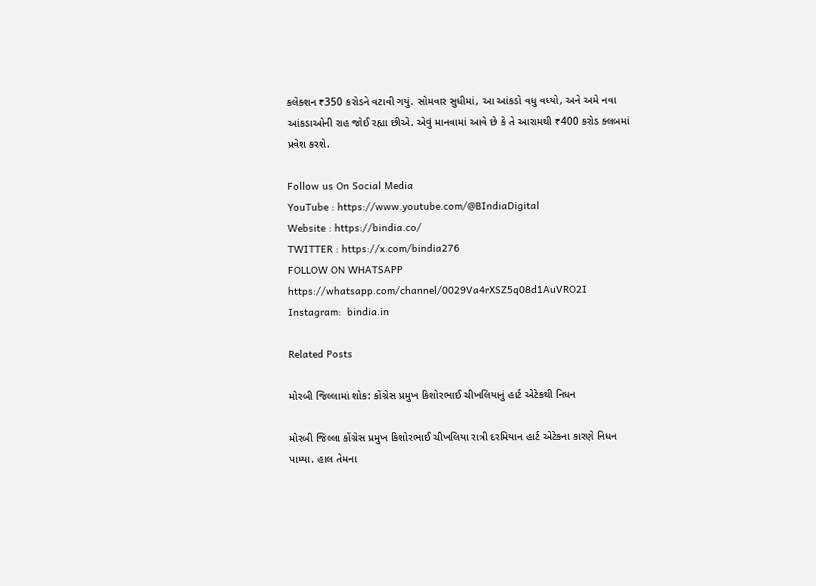કલેક્શન ₹350 કરોડને વટાવી ગયું. સોમવાર સુધીમાં, આ આંકડો વધુ વધ્યો, અને અમે નવા આંકડાઓની રાહ જોઈ રહ્યા છીએ. એવું માનવામાં આવે છે કે તે આરામથી ₹400 કરોડ ક્લબમાં પ્રવેશ કરશે.

Follow us On Social Media
YouTube : https://www.youtube.com/@BIndiaDigital
Website : https://bindia.co/
TWITTER : https://x.com/bindia276
FOLLOW ON WHATSAPP  https://whatsapp.com/channel/0029Va4rXSZ5q08d1AuVRO2I
Instagram:  bindia.in

Related Posts

મોરબી જિલ્લામાં શોક: કોંગ્રેસ પ્રમુખ કિશોરભાઈ ચીખલિયાનું હાર્ટ એટેકથી નિધન

મોરબી જિલ્લા કોંગ્રેસ પ્રમુખ કિશોરભાઈ ચીખલિયા રાત્રી દરમિયાન હાર્ટ એટેકના કારણે નિધન પામ્યા. હાલ તેમના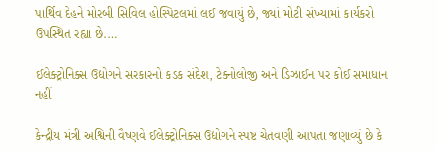પાર્થિવ દેહને મોરબી સિવિલ હોસ્પિટલમાં લઈ જવાયું છે, જ્યાં મોટી સંખ્યામાં કાર્યકરો ઉપસ્થિત રહ્યા છે.…

ઈલેક્ટ્રોનિક્સ ઉદ્યોગને સરકારનો કડક સંદેશ, ટેક્નોલોજી અને ડિઝાઈન પર કોઈ સમાધાન નહીં

કેન્દ્રીય મંત્રી અશ્વિની વૈષ્ણવે ઈલેક્ટ્રોનિક્સ ઉદ્યોગને સ્પષ્ટ ચેતવણી આપતા જણાવ્યું છે કે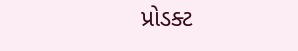પ્રોડક્ટ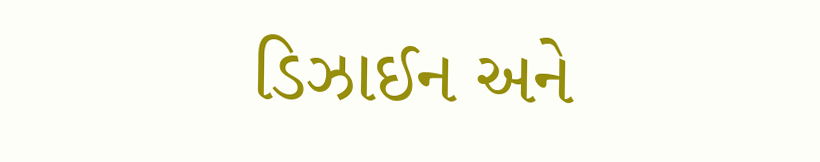ડિઝાઈન અને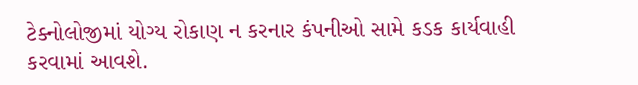ટેક્નોલોજીમાં યોગ્ય રોકાણ ન કરનાર કંપનીઓ સામે કડક કાર્યવાહી કરવામાં આવશે.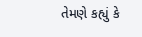તેમણે કહ્યું કે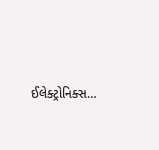ઈલેક્ટ્રોનિક્સ…